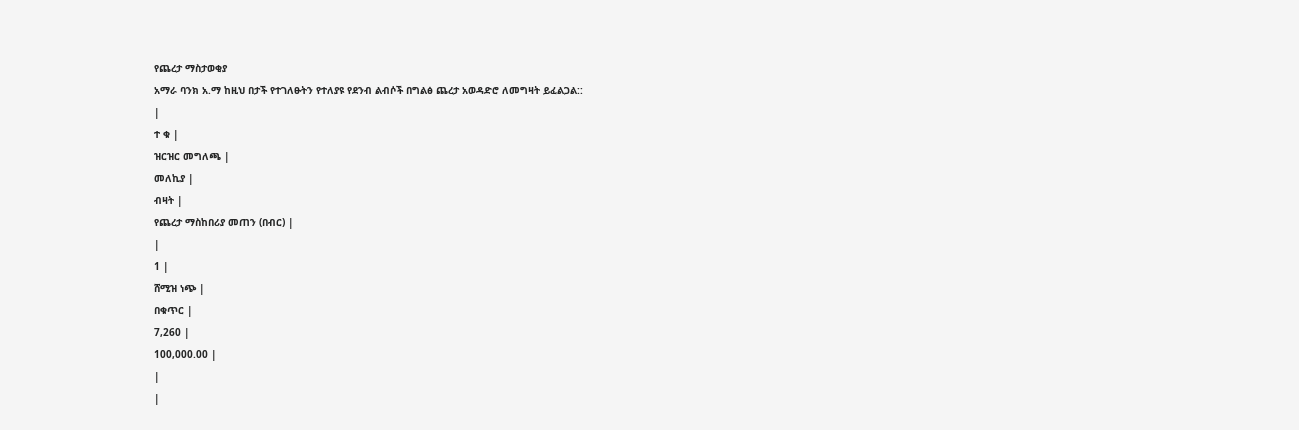የጨረታ ማስታወቂያ
አማራ ባንክ አ.ማ ከዚህ በታች የተገለፁትን የተለያዩ የደንብ ልብሶች በግልፅ ጨረታ አወዳድሮ ለመግዛት ይፈልጋል::
|
ተ ቁ |
ዝርዝር መግለጫ |
መለኪያ |
ብዛት |
የጨረታ ማስከበሪያ መጠን (በብር) |
|
1 |
ሸሚዝ ነጭ |
በቁጥር |
7,260 |
100,000.00 |
|
|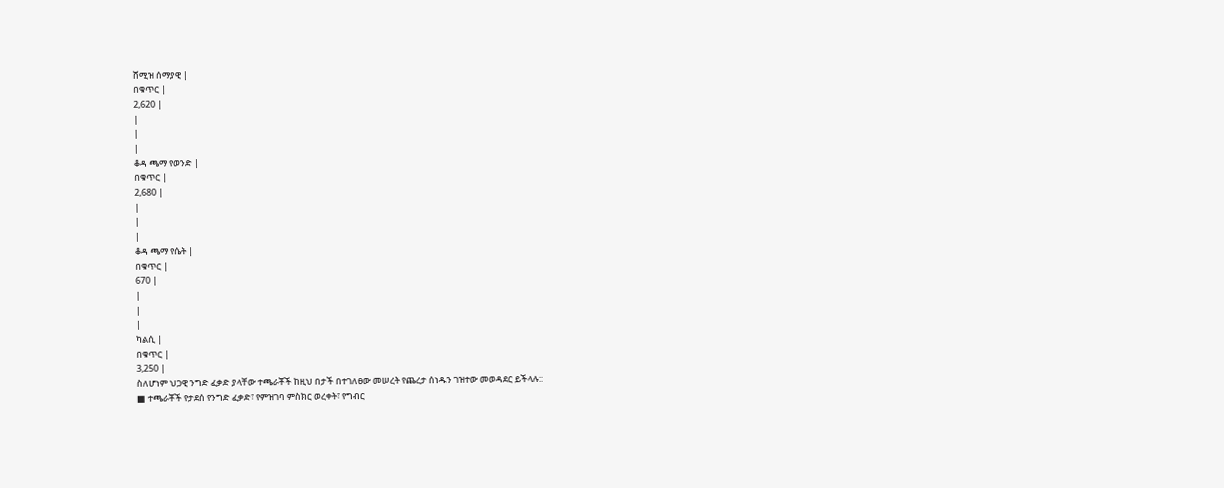ሸሚዝ ሰማያዊ |
በቁጥር |
2,620 |
|
|
|
ቆዳ ጫማ የወንድ |
በቁጥር |
2,680 |
|
|
|
ቆዳ ጫማ የሴት |
በቁጥር |
670 |
|
|
|
ካልሲ |
በቁጥር |
3,250 |
ስለሆነም ህጋዊ ንግድ ፈቃድ ያላቸው ተጫራቾች ከዚህ በታች በተገለፀው መሠረት የጨረታ ሰነዱን ገዝተው መወዳደር ይችላሉ::
■ ተጫራቾች የታደሰ የንግድ ፈቃድ፣ የምዝገባ ምስክር ወረቀት፣ የግብር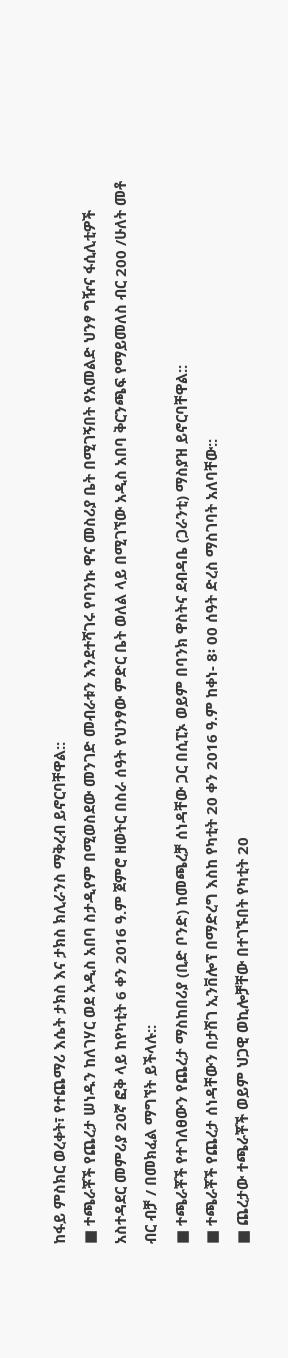ከፋይ ምስክር ወረቀት፣ የተጨማሪ እሴት ታክስ እና ታክስ ክሊራንስ ማቅረብ ይኖርባቸዋል::
■ ተጫራቾች የጨረታ ሠነዱን ከለገሃር ወደ አዲስ አበባ ስታዲየም በሚወስደው መንገድ መብራቱን እንደተሻገሩ የባንኩ ዋና መስሪያ ቤት በሚገኝበት የአመልድ ህንፃ ግዥና ፋሲሊቲዎች አስተዳደር መምሪያ 20ኛ ፎቅ ላይ ከየካቲት 6 ቀን 2016 ዓ.ም ጀምሮ ዘወትር በስራ ሰዓት የህንፃው ምድር ቤት ወለል ላይ በሚገኘው አዲስ አበባ ቅርንጫፍ የማይመለስ ብር 200 /ሁለት መቶ ብር ብቻ / በመክፈል ማግኘት ይችላሉ::
■ ተጫራቾች የተገለፀውን የጨረታ ማስከበሪያ (ቢድ ቦንድ) ከመጫረቻ ሰነዳቸው ጋር በሲፒኦ ወይም በባንክ ዋስትና ደብዳቤ (ጋራንቲ) ማስያዝ ይኖርባቸዋል::
■ ተጫራቾች የጨረታ ሰነዳቸውን በታሽገ ኢንቨሎፕ በማድረግ እስከ የካቲት 20 ቀን 2016 ዓ.ም ከቀነ- 8፡ 00 ሰዓት ድረስ ማስገባት አለባቸው::
■ ጨረታው ተጫራቾች ወይም ህጋዊ ወኪሎቻቸው በተገኙበት የካቲት 20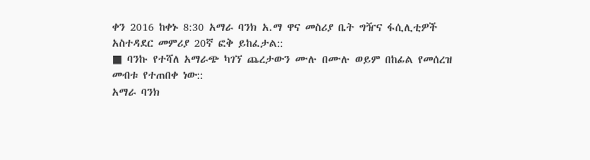ቀን 2016 ከቀኑ 8:30 አማራ ባንክ አ.ማ ዋና መስሪያ ቤት ግዥና ፋሲሊቲዎች አስተዳደር መምሪያ 20ኛ ፎቅ ይከፈታል::
■ ባንኩ የተሻለ አማራጭ ካገኘ ጨረታውን ሙሉ በሙሉ ወይም በከፊል የመሰረዝ መብቱ የተጠበቀ ነው::
አማራ ባንክ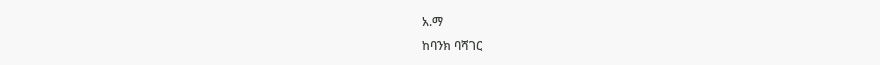አ.ማ
ከባንክ ባሻገር